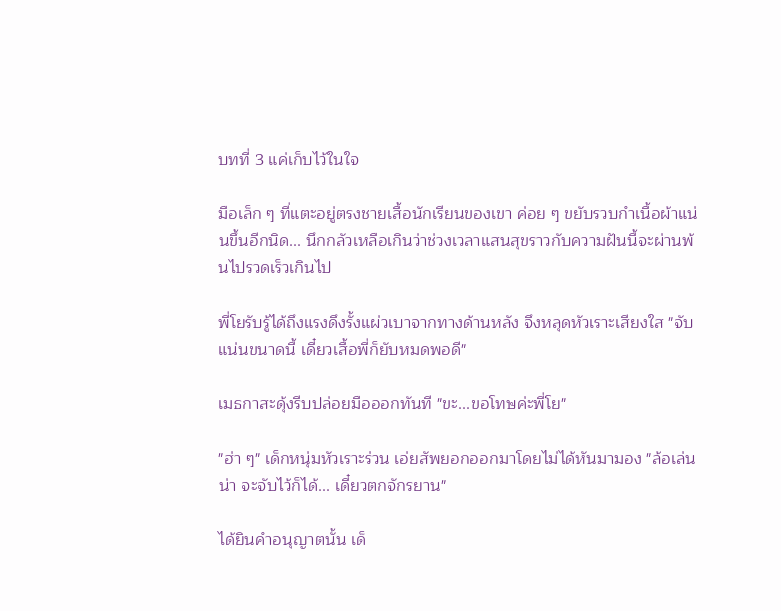บทที่ 3 แค่เก็บไว้ในใจ

มือเล็ก ๆ ที่แตะอยู่ตรงชายเสื้อนักเรียนของเขา ค่อย ๆ ขยับรวบกำเนื้อผ้าแน่นขึ้นอีกนิด... นึกกลัวเหลือเกินว่าช่วงเวลาแสนสุขราวกับความฝันนี้จะผ่านพ้นไปรวดเร็วเกินไป

พี่โยรับรู้ได้ถึงแรงดึงรั้งแผ่วเบาจากทางด้านหลัง จึงหลุดหัวเราะเสียงใส "จับแน่นขนาดนี้ เดี๋ยวเสื้อพี่ก็ยับหมดพอดี"

เมธกาสะดุ้งรีบปล่อยมือออกทันที "ขะ...ขอโทษค่ะพี่โย"

"ฮ่า ๆ" เด็กหนุ่มหัวเราะร่วน เอ่ยสัพยอกออกมาโดยไม่ได้หันมามอง "ล้อเล่นน่า จะจับไว้ก็ได้... เดี๋ยวตกจักรยาน"

ได้ยินคำอนุญาตนั้น เด็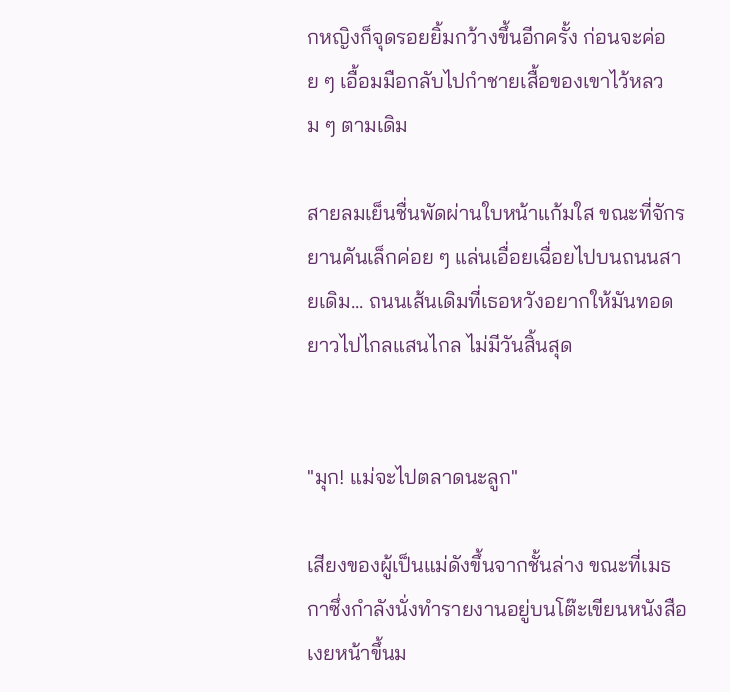กหญิงก็จุดรอยยิ้มกว้างขึ้นอีกครั้ง ก่อนจะค่อย ๆ เอื้อมมือกลับไปกำชายเสื้อของเขาไว้หลวม ๆ ตามเดิม

สายลมเย็นชื่นพัดผ่านใบหน้าแก้มใส ขณะที่จักรยานคันเล็กค่อย ๆ แล่นเอื่อยเฉื่อยไปบนถนนสายเดิม... ถนนเส้นเดิมที่เธอหวังอยากให้มันทอดยาวไปไกลแสนไกล ไม่มีวันสิ้นสุด


"มุก! แม่จะไปตลาดนะลูก"

เสียงของผู้เป็นแม่ดังขึ้นจากชั้นล่าง ขณะที่เมธกาซึ่งกำลังนั่งทำรายงานอยู่บนโต๊ะเขียนหนังสือเงยหน้าขึ้นม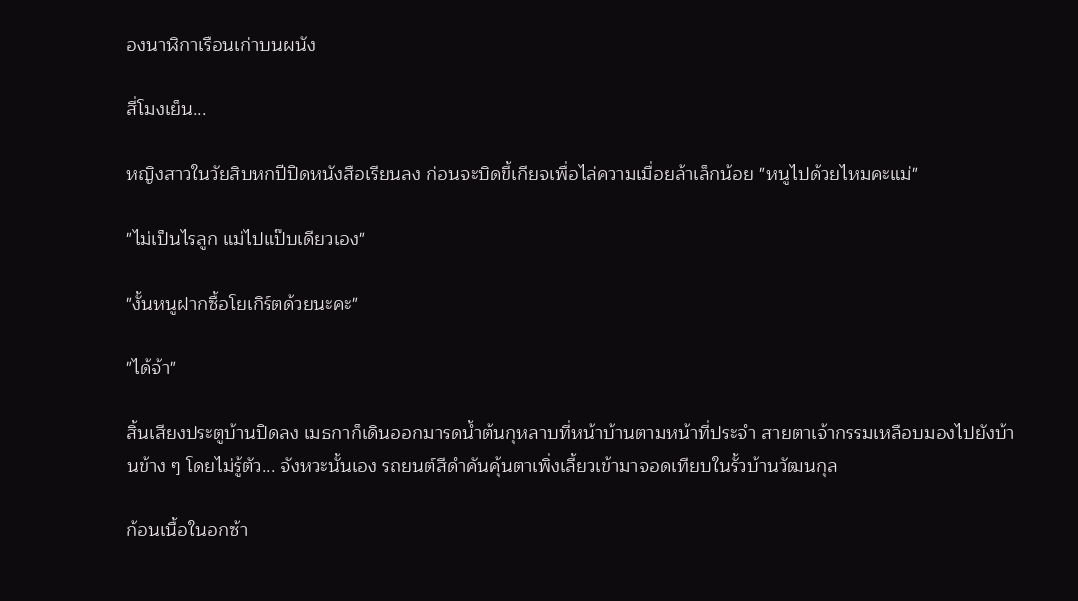องนาฬิกาเรือนเก่าบนผนัง

สี่โมงเย็น...

หญิงสาวในวัยสิบหกปีปิดหนังสือเรียนลง ก่อนจะบิดขี้เกียจเพื่อไล่ความเมื่อยล้าเล็กน้อย "หนูไปด้วยไหมคะแม่"

"ไม่เป็นไรลูก แม่ไปแป๊บเดียวเอง"

"งั้นหนูฝากซื้อโยเกิร์ตด้วยนะคะ"

"ได้จ้า"

สิ้นเสียงประตูบ้านปิดลง เมธกาก็เดินออกมารดน้ำต้นกุหลาบที่หน้าบ้านตามหน้าที่ประจำ สายตาเจ้ากรรมเหลือบมองไปยังบ้านข้าง ๆ โดยไม่รู้ตัว... จังหวะนั้นเอง รถยนต์สีดำคันคุ้นตาเพิ่งเลี้ยวเข้ามาจอดเทียบในรั้วบ้านวัฒนกุล

ก้อนเนื้อในอกซ้า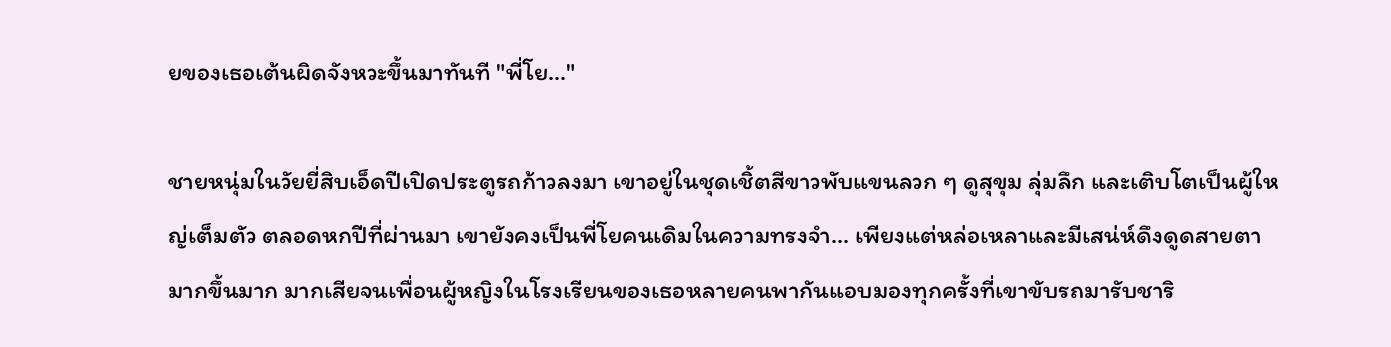ยของเธอเต้นผิดจังหวะขึ้นมาทันที "พี่โย..."

ชายหนุ่มในวัยยี่สิบเอ็ดปีเปิดประตูรถก้าวลงมา เขาอยู่ในชุดเชิ้ตสีขาวพับแขนลวก ๆ ดูสุขุม ลุ่มลึก และเติบโตเป็นผู้ใหญ่เต็มตัว ตลอดหกปีที่ผ่านมา เขายังคงเป็นพี่โยคนเดิมในความทรงจำ... เพียงแต่หล่อเหลาและมีเสน่ห์ดึงดูดสายตามากขึ้นมาก มากเสียจนเพื่อนผู้หญิงในโรงเรียนของเธอหลายคนพากันแอบมองทุกครั้งที่เขาขับรถมารับชาริ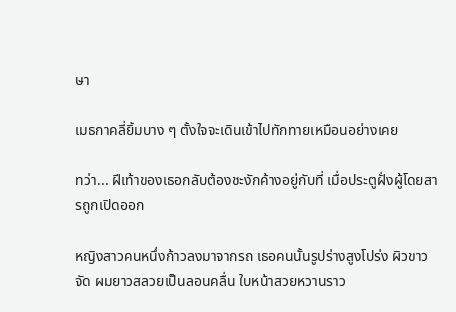ษา

เมธกาคลี่ยิ้มบาง ๆ ตั้งใจจะเดินเข้าไปทักทายเหมือนอย่างเคย

ทว่า... ฝีเท้าของเธอกลับต้องชะงักค้างอยู่กับที่ เมื่อประตูฝั่งผู้โดยสารถูกเปิดออก

หญิงสาวคนหนึ่งก้าวลงมาจากรถ เธอคนนั้นรูปร่างสูงโปร่ง ผิวขาวจัด ผมยาวสลวยเป็นลอนคลื่น ใบหน้าสวยหวานราว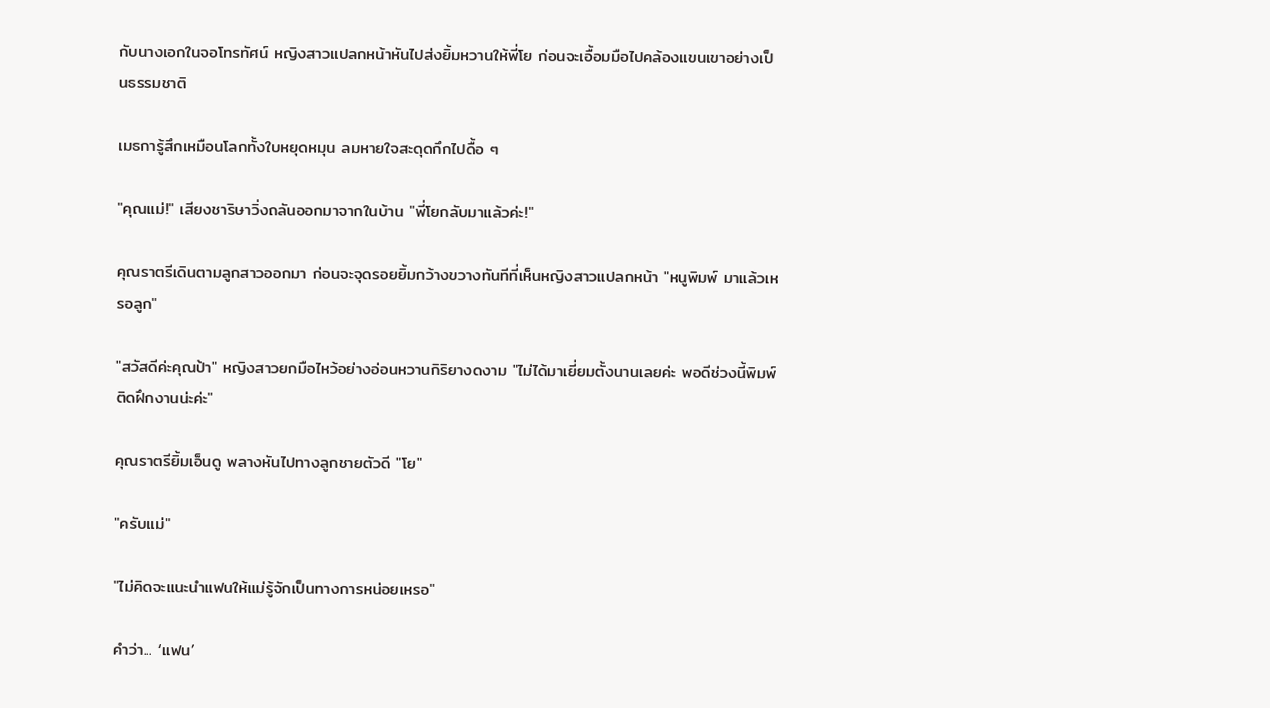กับนางเอกในจอโทรทัศน์ หญิงสาวแปลกหน้าหันไปส่งยิ้มหวานให้พี่โย ก่อนจะเอื้อมมือไปคล้องแขนเขาอย่างเป็นธรรมชาติ

เมธการู้สึกเหมือนโลกทั้งใบหยุดหมุน ลมหายใจสะดุดกึกไปดื้อ ๆ

"คุณแม่!" เสียงชาริษาวิ่งถลันออกมาจากในบ้าน "พี่โยกลับมาแล้วค่ะ!"

คุณราตรีเดินตามลูกสาวออกมา ก่อนจะจุดรอยยิ้มกว้างขวางทันทีที่เห็นหญิงสาวแปลกหน้า "หนูพิมพ์ มาแล้วเหรอลูก"

"สวัสดีค่ะคุณป้า" หญิงสาวยกมือไหว้อย่างอ่อนหวานกิริยางดงาม "ไม่ได้มาเยี่ยมตั้งนานเลยค่ะ พอดีช่วงนี้พิมพ์ติดฝึกงานน่ะค่ะ"

คุณราตรียิ้มเอ็นดู พลางหันไปทางลูกชายตัวดี "โย"

"ครับแม่"

"ไม่คิดจะแนะนำแฟนให้แม่รู้จักเป็นทางการหน่อยเหรอ"

คำว่า... ‘แฟน’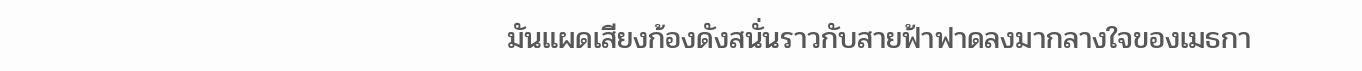มันแผดเสียงก้องดังสนั่นราวกับสายฟ้าฟาดลงมากลางใจของเมธกา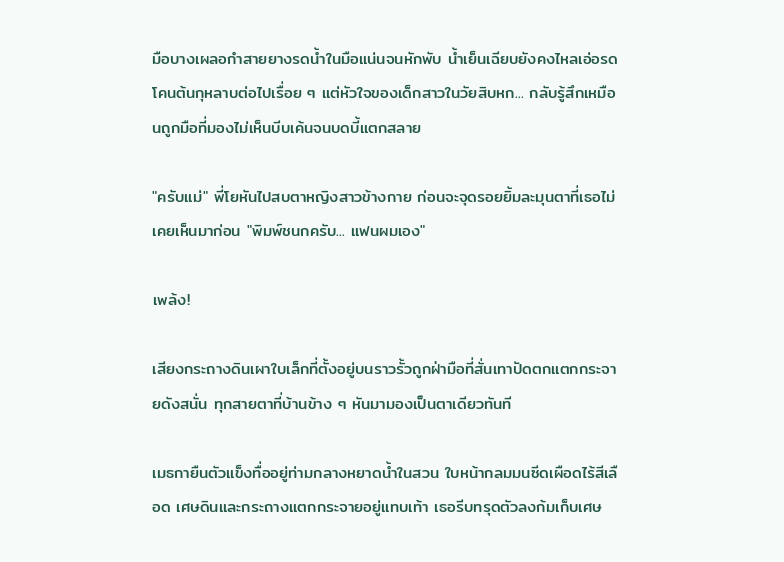มือบางเผลอกำสายยางรดน้ำในมือแน่นจนหักพับ น้ำเย็นเฉียบยังคงไหลเอ่อรดโคนต้นกุหลาบต่อไปเรื่อย ๆ แต่หัวใจของเด็กสาวในวัยสิบหก... กลับรู้สึกเหมือนถูกมือที่มองไม่เห็นบีบเค้นจนบดบี้แตกสลาย

"ครับแม่" พี่โยหันไปสบตาหญิงสาวข้างกาย ก่อนจะจุดรอยยิ้มละมุนตาที่เธอไม่เคยเห็นมาก่อน "พิมพ์ชนกครับ... แฟนผมเอง"

เพล้ง!

เสียงกระถางดินเผาใบเล็กที่ตั้งอยู่บนราวรั้วถูกฝ่ามือที่สั่นเทาปัดตกแตกกระจายดังสนั่น ทุกสายตาที่บ้านข้าง ๆ หันมามองเป็นตาเดียวทันที

เมธกายืนตัวแข็งทื่ออยู่ท่ามกลางหยาดน้ำในสวน ใบหน้ากลมมนซีดเผือดไร้สีเลือด เศษดินและกระถางแตกกระจายอยู่แทบเท้า เธอรีบทรุดตัวลงก้มเก็บเศษ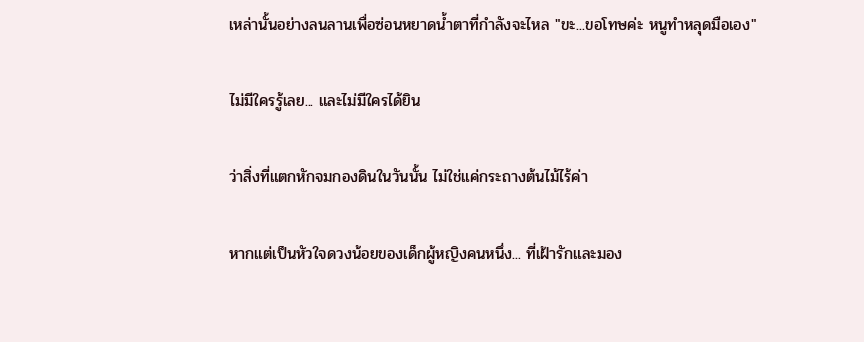เหล่านั้นอย่างลนลานเพื่อซ่อนหยาดน้ำตาที่กำลังจะไหล "ขะ...ขอโทษค่ะ หนูทำหลุดมือเอง"

ไม่มีใครรู้เลย... และไม่มีใครได้ยิน

ว่าสิ่งที่แตกหักจมกองดินในวันนั้น ไม่ใช่แค่กระถางต้นไม้ไร้ค่า

หากแต่เป็นหัวใจดวงน้อยของเด็กผู้หญิงคนหนึ่ง... ที่เฝ้ารักและมอง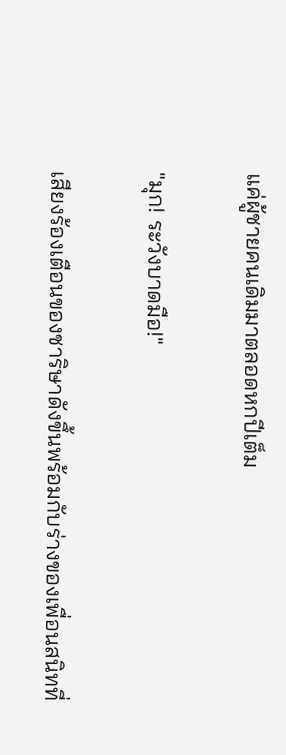แค่ผู้ชายคนเดิมมาตลอดหกปีเต็ม

"มุก! ระวังบาดมือ!"

เสียงร้องเตือนของชาริษาดังขึ้นพร้อมกับร่างของเพื่อนสนิทที่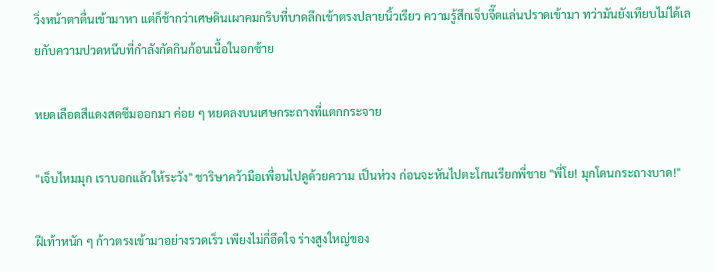วิ่งหน้าตาตื่นเข้ามาหา แต่ก็ช้ากว่าเศษดินเผาคมกริบที่บาดลึกเข้าตรงปลายนิ้วเรียว ความรู้สึกเจ็บจี๊ดแล่นปราดเข้ามา ทว่ามันยังเทียบไม่ได้เลยกับความปวดหนึบที่กำลังกัดกินก้อนเนื้อในอกซ้าย

หยดเลือดสีแดงสดซึมออกมา ค่อย ๆ หยดลงบนเศษกระถางที่แตกกระจาย

"เจ็บไหมมุก เราบอกแล้วให้ระวัง" ชาริษาคว้ามือเพื่อนไปดูด้วยความ เป็นห่วง ก่อนจะหันไปตะโกนเรียกพี่ชาย "พี่โย! มุกโดนกระถางบาด!"

ฝีเท้าหนัก ๆ ก้าวตรงเข้ามาอย่างรวดเร็ว เพียงไม่กี่อึดใจ ร่างสูงใหญ่ของ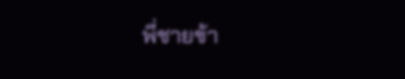พี่ชายข้า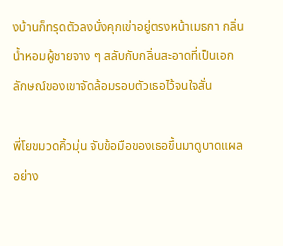งบ้านก็ทรุดตัวลงนั่งคุกเข่าอยู่ตรงหน้าเมธกา กลิ่นน้ำหอมผู้ชายจาง ๆ สลับกับกลิ่นสะอาดที่เป็นเอกลักษณ์ของเขาจัดล้อมรอบตัวเธอไว้จนใจสั่น

พี่โยขมวดคิ้วมุ่น จับข้อมือของเธอขึ้นมาดูบาดแผลอย่าง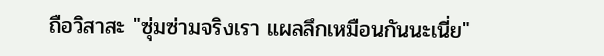ถือวิสาสะ "ซุ่มซ่ามจริงเรา แผลลึกเหมือนกันนะเนี่ย"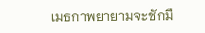เมธกาพยายามจะชักมื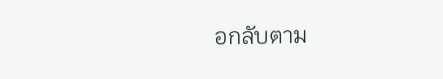อกลับตาม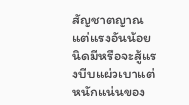สัญชาตญาณ แต่แรงอันน้อยนิดมีหรือจะสู้แรงบีบแผ่วเบาแต่หนักแน่นของ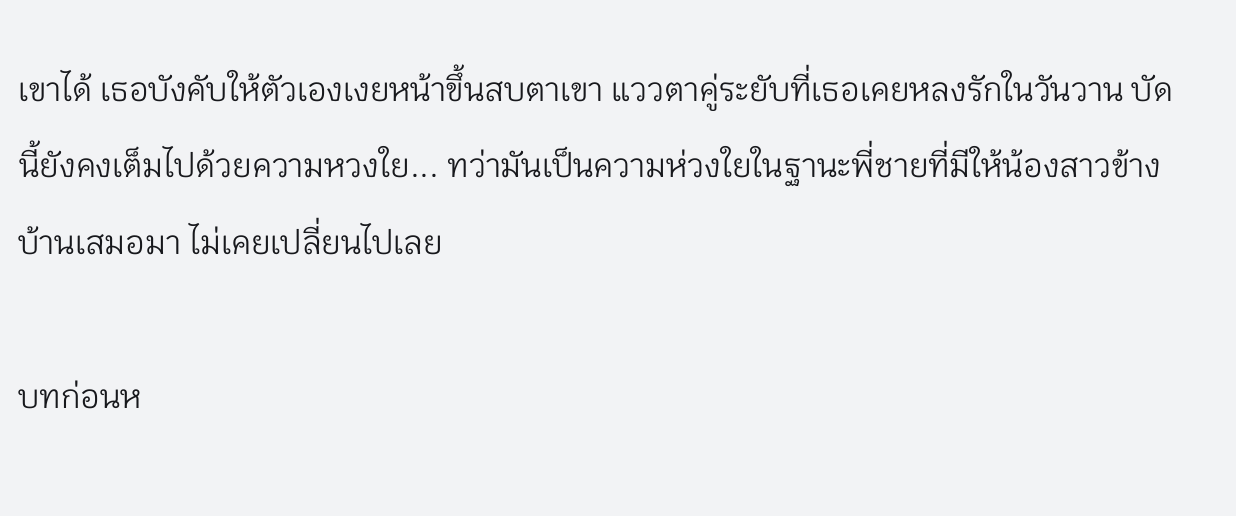เขาได้ เธอบังคับให้ตัวเองเงยหน้าขึ้นสบตาเขา แววตาคู่ระยับที่เธอเคยหลงรักในวันวาน บัดนี้ยังคงเต็มไปด้วยความหวงใย... ทว่ามันเป็นความห่วงใยในฐานะพี่ชายที่มีให้น้องสาวข้างบ้านเสมอมา ไม่เคยเปลี่ยนไปเลย

บทก่อนห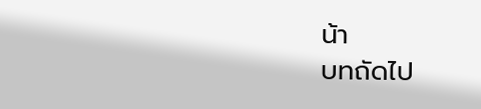น้า
บทถัดไป